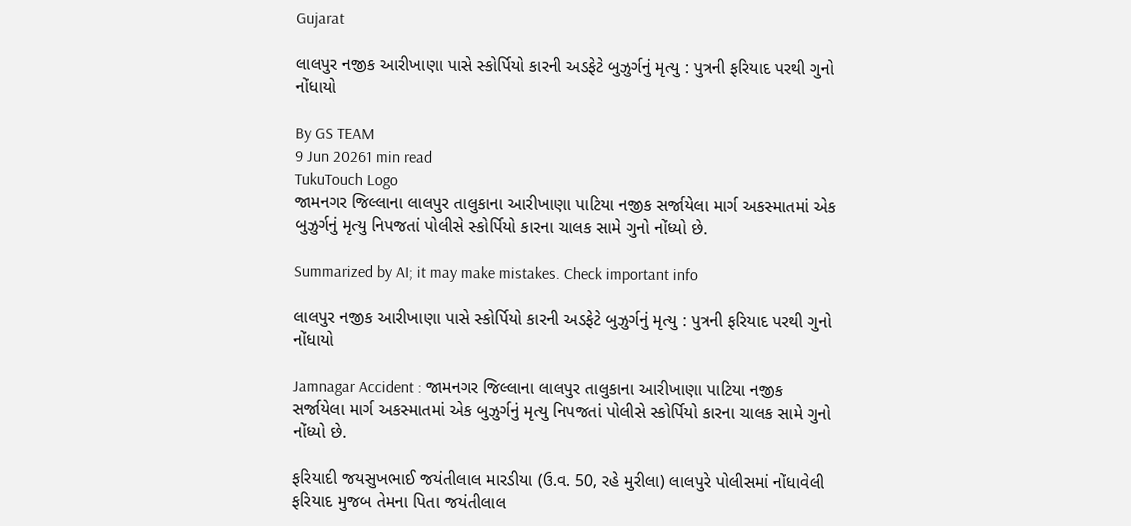Gujarat

લાલપુર નજીક આરીખાણા પાસે સ્કોર્પિયો કારની અડફેટે બુઝુર્ગનું મૃત્યુ : પુત્રની ફરિયાદ પરથી ગુનો નોંધાયો

By GS TEAM
9 Jun 20261 min read
TukuTouch Logo
જામનગર જિલ્લાના લાલપુર તાલુકાના આરીખાણા પાટિયા નજીક સર્જાયેલા માર્ગ અકસ્માતમાં એક બુઝુર્ગનું મૃત્યુ નિપજતાં પોલીસે સ્કોર્પિયો કારના ચાલક સામે ગુનો નોંધ્યો છે.

Summarized by AI; it may make mistakes. Check important info

લાલપુર નજીક આરીખાણા પાસે સ્કોર્પિયો કારની અડફેટે બુઝુર્ગનું મૃત્યુ : પુત્રની ફરિયાદ પરથી ગુનો નોંધાયો

Jamnagar Accident : જામનગર જિલ્લાના લાલપુર તાલુકાના આરીખાણા પાટિયા નજીક સર્જાયેલા માર્ગ અકસ્માતમાં એક બુઝુર્ગનું મૃત્યુ નિપજતાં પોલીસે સ્કોર્પિયો કારના ચાલક સામે ગુનો નોંધ્યો છે.

ફરિયાદી જયસુખભાઈ જયંતીલાલ મારડીયા (ઉ.વ. 50, રહે મુરીલા) લાલપુરે પોલીસમાં નોંધાવેલી ફરિયાદ મુજબ તેમના પિતા જયંતીલાલ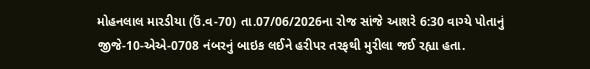મોહનલાલ મારડીયા (ઉં.વ-70) તા.07/06/2026ના રોજ સાંજે આશરે 6:30 વાગ્યે પોતાનું જીજે-10-એએ-0708 નંબરનું બાઇક લઈને હરીપર તરફથી મુરીલા જઈ રહ્યા હતા.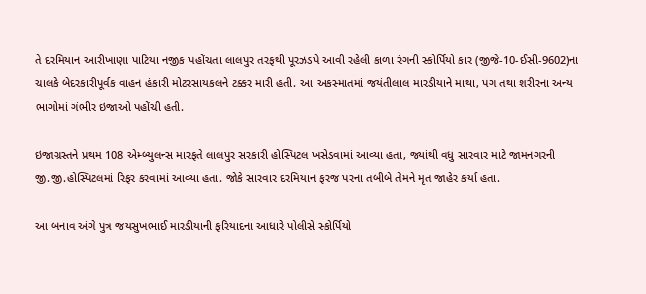તે દરમિયાન આરીખાણા પાટિયા નજીક પહોંચતા લાલપુર તરફથી પૂરઝડપે આવી રહેલી કાળા રંગની સ્કોર્પિયો કાર (જીજે-10-ઈસી-9602)ના ચાલકે બેદરકારીપૂર્વક વાહન હંકારી મોટરસાયકલને ટક્કર મારી હતી. આ અકસ્માતમાં જયંતીલાલ મારડીયાને માથા, પગ તથા શરીરના અન્ય ભાગોમાં ગંભીર ઇજાઓ પહોંચી હતી.

ઇજાગ્રસ્તને પ્રથમ 108 એમ્બ્યુલન્સ મારફતે લાલપુર સરકારી હોસ્પિટલ ખસેડવામાં આવ્યા હતા, જ્યાંથી વધુ સારવાર માટે જામનગરની જી.જી.હોસ્પિટલમાં રિફર કરવામાં આવ્યા હતા. જોકે સારવાર દરમિયાન ફરજ પરના તબીબે તેમને મૃત જાહેર કર્યા હતા.

આ બનાવ અંગે પુત્ર જયસુખભાઈ મારડીયાની ફરિયાદના આધારે પોલીસે સ્કોર્પિયો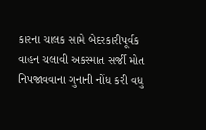કારના ચાલક સામે બેદરકારીપૂર્વક વાહન ચલાવી અકસ્માત સર્જી મોત નિપજાવવાના ગુનાની નોંધ કરી વધુ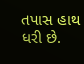તપાસ હાથ ધરી છે.